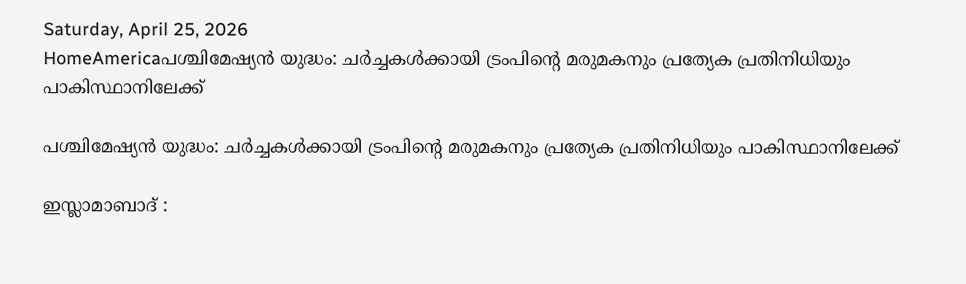Saturday, April 25, 2026
HomeAmericaപശ്ചിമേഷ്യൻ യുദ്ധം: ചർച്ചകൾക്കായി ട്രംപിന്റെ മരുമകനും പ്രത്യേക പ്രതിനിധിയും പാകിസ്ഥാനിലേക്ക്

പശ്ചിമേഷ്യൻ യുദ്ധം: ചർച്ചകൾക്കായി ട്രംപിന്റെ മരുമകനും പ്രത്യേക പ്രതിനിധിയും പാകിസ്ഥാനിലേക്ക്

ഇസ്ലാമാബാദ് :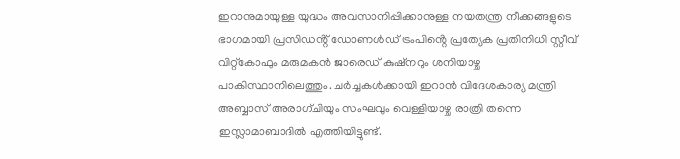ഇറാനുമായുള്ള യുദ്ധം അവസാനിപ്പിക്കാനുള്ള നയതന്ത്ര നീക്കങ്ങളുടെ ഭാഗമായി പ്രസിഡൻ്റ് ഡോണൾഡ് ട്രംപിൻ്റെ പ്രത്യേക പ്രതിനിധി സ്റ്റീവ് വിറ്റ്കോഫും മരുമകൻ ജാരെഡ് കുഷ്നറും ശനിയാഴ്ച പാകിസ്ഥാനിലെത്തും. ചർച്ചകൾക്കായി ഇറാൻ വിദേശകാര്യ മന്ത്രി അബ്ബാസ് അരാഗ്‌ചിയും സംഘവും വെള്ളിയാഴ്ച രാത്രി തന്നെ ഇസ്ലാമാബാദിൽ എത്തിയിട്ടുണ്ട്.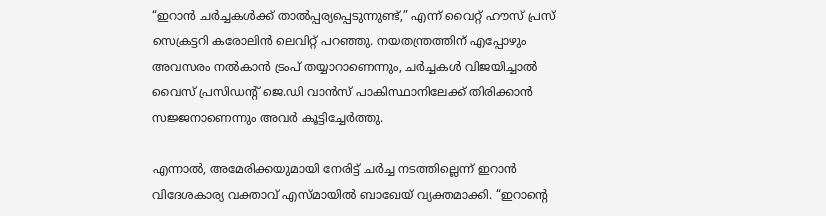“ഇറാൻ ചർച്ചകൾക്ക് താൽപ്പര്യപ്പെടുന്നുണ്ട്,” എന്ന് വൈറ്റ് ഹൗസ് പ്രസ് സെക്രട്ടറി കരോലിൻ ലെവിറ്റ് പറഞ്ഞു. നയതന്ത്രത്തിന് എപ്പോഴും അവസരം നൽകാൻ ട്രംപ് തയ്യാറാണെന്നും, ചർച്ചകൾ വിജയിച്ചാൽ വൈസ് പ്രസിഡന്റ് ജെ.ഡി വാൻസ് പാകിസ്ഥാനിലേക്ക് തിരിക്കാൻ സജ്ജനാണെന്നും അവർ കൂട്ടിച്ചേർത്തു.

എന്നാൽ, അമേരിക്കയുമായി നേരിട്ട് ചർച്ച നടത്തില്ലെന്ന് ഇറാൻ വിദേശകാര്യ വക്താവ് എസ്മായിൽ ബാഖേയ് വ്യക്തമാക്കി. “ഇറാൻ്റെ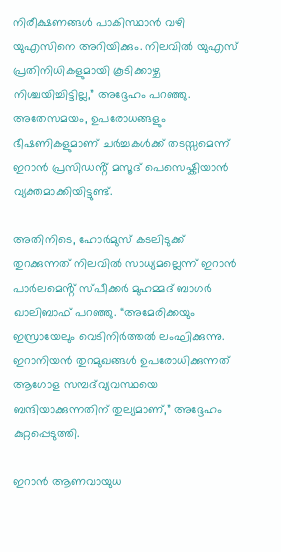നിരീക്ഷണങ്ങൾ പാകിസ്ഥാൻ വഴി യുഎസിനെ അറിയിക്കും. നിലവിൽ യുഎസ് പ്രതിനിധികളുമായി കൂടിക്കാഴ്ച നിശ്ചയിച്ചിട്ടില്ല,” അദ്ദേഹം പറഞ്ഞു. അതേസമയം, ഉപരോധങ്ങളും ഭീഷണികളുമാണ് ചർച്ചകൾക്ക് തടസ്സമെന്ന് ഇറാൻ പ്രസിഡൻ്റ് മസൂദ് പെസെഷ്കിയാൻ വ്യക്തമാക്കിയിട്ടുണ്ട്.

അതിനിടെ, ഹോർമുസ് കടലിടുക്ക് തുറക്കുന്നത് നിലവിൽ സാധ്യമല്ലെന്ന് ഇറാൻ പാർലമെൻ്റ് സ്പീക്കർ മുഹമ്മദ് ബാഗർ ഖാലിബാഫ് പറഞ്ഞു. “അമേരിക്കയും ഇസ്രായേലും വെടിനിർത്തൽ ലംഘിക്കുന്നു. ഇറാനിയൻ തുറമുഖങ്ങൾ ഉപരോധിക്കുന്നത് ആഗോള സമ്പദ്‌വ്യവസ്ഥയെ ബന്ദിയാക്കുന്നതിന് തുല്യമാണ്,” അദ്ദേഹം കുറ്റപ്പെടുത്തി.

ഇറാൻ ആണവായുധ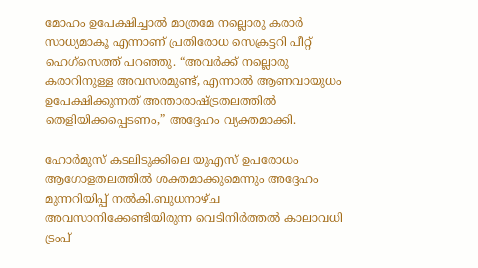മോഹം ഉപേക്ഷിച്ചാൽ മാത്രമേ നല്ലൊരു കരാർ സാധ്യമാകൂ എന്നാണ് പ്രതിരോധ സെക്രട്ടറി പീറ്റ് ഹെഗ്‌സെത്ത് പറഞ്ഞു. “അവർക്ക് നല്ലൊരു കരാറിനുള്ള അവസരമുണ്ട്, എന്നാൽ ആണവായുധം ഉപേക്ഷിക്കുന്നത് അന്താരാഷ്ട്രതലത്തിൽ തെളിയിക്കപ്പെടണം,” അദ്ദേഹം വ്യക്തമാക്കി.

ഹോർമുസ് കടലിടുക്കിലെ യുഎസ് ഉപരോധം ആഗോളതലത്തിൽ ശക്തമാക്കുമെന്നും അദ്ദേഹം മുന്നറിയിപ്പ് നൽകി.ബുധനാഴ്ച അവസാനിക്കേണ്ടിയിരുന്ന വെടിനിർത്തൽ കാലാവധി ട്രംപ്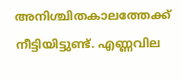അനിശ്ചിതകാലത്തേക്ക് നീട്ടിയിട്ടുണ്ട്. എണ്ണവില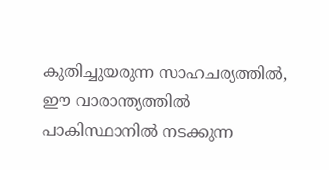കുതിച്ചുയരുന്ന സാഹചര്യത്തിൽ, ഈ വാരാന്ത്യത്തിൽ പാകിസ്ഥാനിൽ നടക്കുന്ന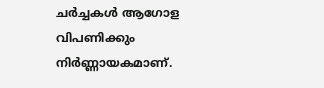ചർച്ചകൾ ആഗോള വിപണിക്കും നിർണ്ണായകമാണ്.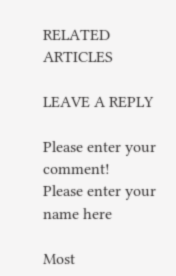RELATED ARTICLES

LEAVE A REPLY

Please enter your comment!
Please enter your name here

Most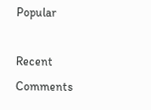Popular

Recent Comments